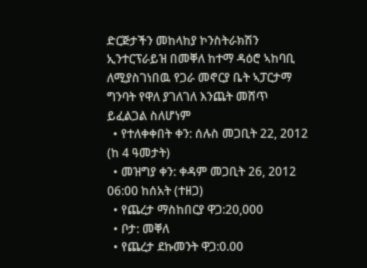ድርጅታችን መከላከያ ኮንስትራክሽን ኢንተርፕራይዝ በመቐለ ከተማ ዳዕሮ ኣከባቢ ለሚያስገነበዉ የጋራ መኖርያ ቤት ኣፓርታማ ግንባት የዋለ ያገለገለ እንጨት መሸጥ ይፈልጋል ስለሆነም
  • የተለቀቀበት ቀን: ሰሉስ መጋቢት 22, 2012 (ከ 4 ዓመታት)
  • መዝግያ ቀን: ቀዳም መጋቢት 26, 2012 06:00 ከሰአት (ተዘጋ)
  • የጨረታ ማስከበርያ ዋጋ:20,000
  • ቦታ: መቐለ
  • የጨረታ ደኩመንት ዋጋ:0.00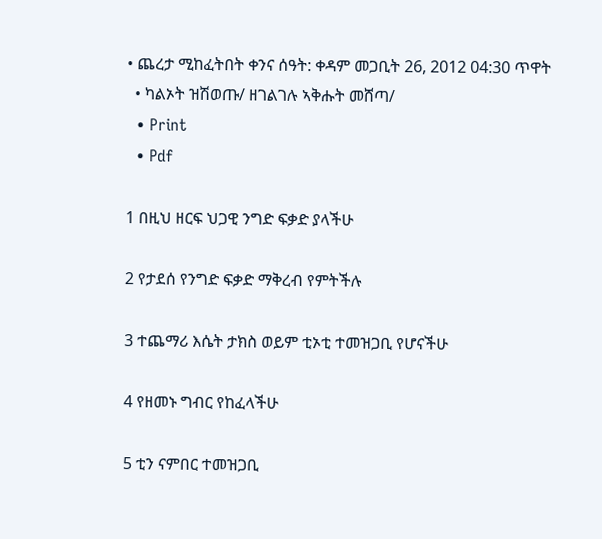• ጨረታ ሚከፈትበት ቀንና ሰዓት: ቀዳም መጋቢት 26, 2012 04:30 ጥዋት
  • ካልኦት ዝሽወጡ/ ዘገልገሉ ኣቅሑት መሸጣ/
  • Print
  • Pdf

1 በዚህ ዘርፍ ህጋዊ ንግድ ፍቃድ ያላችሁ

2 የታደሰ የንግድ ፍቃድ ማቅረብ የምትችሉ

3 ተጨማሪ እሴት ታክስ ወይም ቲኦቲ ተመዝጋቢ የሆናችሁ

4 የዘመኑ ግብር የከፈላችሁ

5 ቲን ናምበር ተመዝጋቢ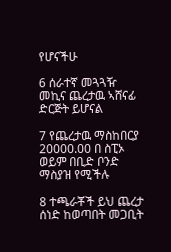የሆናችሁ

6 ሰራተኛ መጓጓዥ መኪና ጨረታዉ ኣሸናፊ ድርጅት ይሆናል

7 የጨረታዉ ማስከበርያ 20000.00 በ ስፒኦ ወይም በቢድ ቦንድ ማስያዝ የሚችሉ

8 ተጫራቾች ይህ ጨረታ ሰነድ ከወጣበት መጋቢት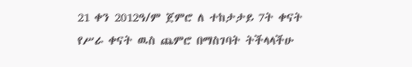21 ቀን 2012ዓ/ም ጀምሮ ለ ተከታታይ 7ት ቀናት የሥራ ቀናት ዉስ ጨምሮ በማስገባት ትችላላችሁ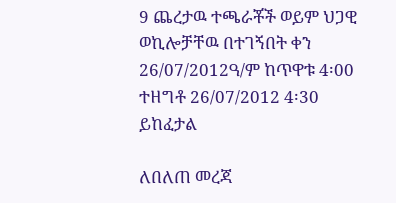9 ጨረታዉ ተጫራቾች ወይም ህጋዊ ወኪሎቻቸዉ በተገኝበት ቀን 26/07/2012ዓ/ም ከጥዋቱ 4፡00 ተዘግቶ 26/07/2012 4፡30 ይከፈታል

ለበለጠ መረጃ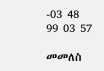-03 48 99 03 57

መመለስ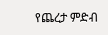የጨረታ ምድብ